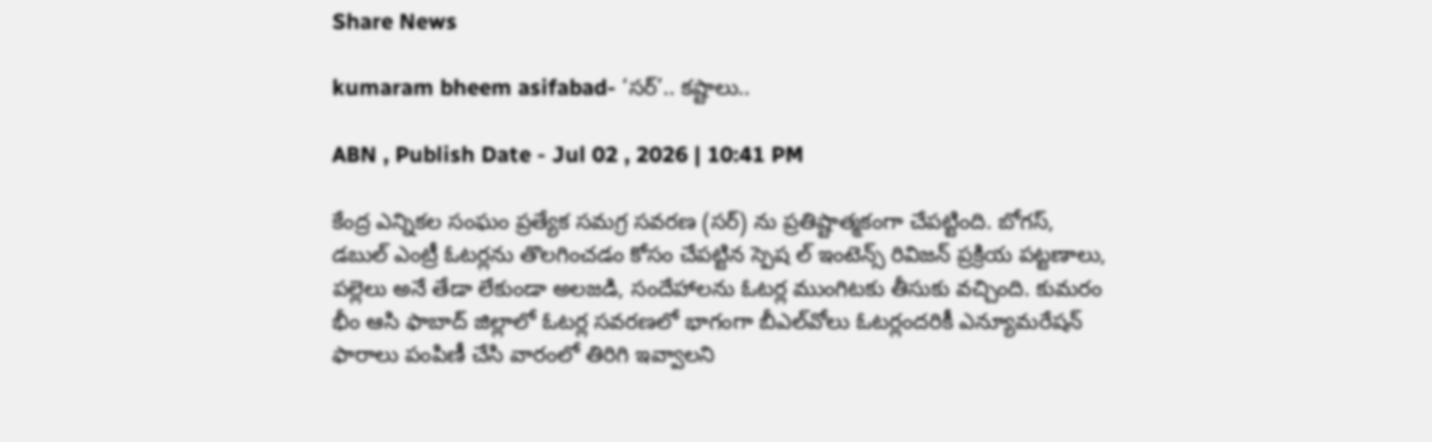Share News

kumaram bheem asifabad- ‘సర్‌’.. కష్టాలు..

ABN , Publish Date - Jul 02 , 2026 | 10:41 PM

కేంద్ర ఎన్నికల సంఘం ప్రత్యేక సమగ్ర సవరణ (సర్‌) ను ప్రతిష్టాత్మకంగా చేపట్టింది. బోగస్‌, డబుల్‌ ఎంట్రీ ఓటర్లను తొలగించడం కోసం చేపట్టిన స్పెష ల్‌ ఇంటెన్స్‌ రివిజన్‌ ప్రక్రియ పట్టణాలు, పల్లెలు అనే తేడా లేకుండా అలజడి, సందేహాలను ఓటర్ల ముంగిటకు తీసుకు వచ్చింది. కుమరం భీం ఆసి ఫాబాద్‌ జిల్లాలో ఓటర్ల సవరణలో భాగంగా బీఎల్‌వోలు ఓటర్లందరికీ ఎన్యూమరేషన్‌ ఫారాలు పంపిణీ చేసి వారంలో తిరిగి ఇవ్వాలని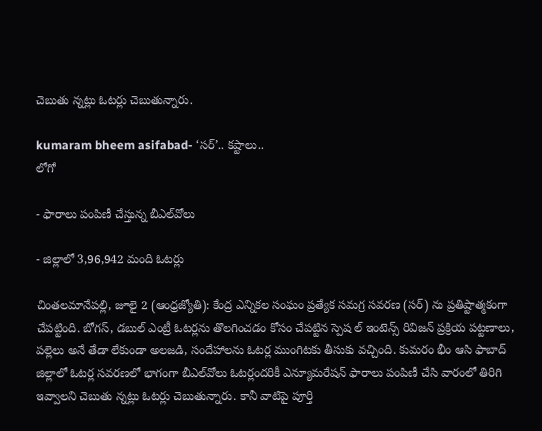చెబుతు న్నట్లు ఓటర్లు చెబుతున్నారు.

kumaram bheem asifabad- ‘సర్‌’.. కష్టాలు..
లోగో

- ఫారాలు పంపిణీ చేస్తున్న బీఎల్‌వోలు

- జిల్లాలో 3,96,942 మంది ఓటర్లు

చింతలమానేపల్లి, జూలై 2 (ఆంధ్రజ్యోతి): కేంద్ర ఎన్నికల సంఘం ప్రత్యేక సమగ్ర సవరణ (సర్‌) ను ప్రతిష్టాత్మకంగా చేపట్టింది. బోగస్‌, డబుల్‌ ఎంట్రీ ఓటర్లను తొలగించడం కోసం చేపట్టిన స్పెష ల్‌ ఇంటెన్స్‌ రివిజన్‌ ప్రక్రియ పట్టణాలు, పల్లెలు అనే తేడా లేకుండా అలజడి, సందేహాలను ఓటర్ల ముంగిటకు తీసుకు వచ్చింది. కుమరం భీం ఆసి ఫాబాద్‌ జిల్లాలో ఓటర్ల సవరణలో భాగంగా బీఎల్‌వోలు ఓటర్లందరికీ ఎన్యూమరేషన్‌ ఫారాలు పంపిణీ చేసి వారంలో తిరిగి ఇవ్వాలని చెబుతు న్నట్లు ఓటర్లు చెబుతున్నారు. కానీ వాటిపై పూర్తి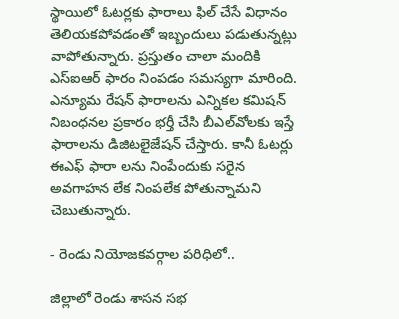స్థాయిలో ఓటర్లకు ఫారాలు ఫిల్‌ చేసే విధానం తెలియకపోవడంతో ఇబ్బందులు పడుతున్నట్లు వాపోతున్నారు. ప్రస్తుతం చాలా మందికి ఎస్‌ఐఆర్‌ ఫారం నింపడం సమస్యగా మారింది. ఎన్యూమ రేషన్‌ ఫారాలను ఎన్నికల కమిషన్‌ నిబంధనల ప్రకారం భర్తీ చేసి బీఎల్‌వోలకు ఇస్తే ఫారాలను డిజిటలైజేషన్‌ చేస్తారు. కానీ ఓటర్లు ఈఎఫ్‌ ఫారా లను నింపేందుకు సరైన అవగాహన లేక నింపలేక పోతున్నామని చెబుతున్నారు.

- రెండు నియోజకవర్గాల పరిధిలో..

జిల్లాలో రెండు శాసన సభ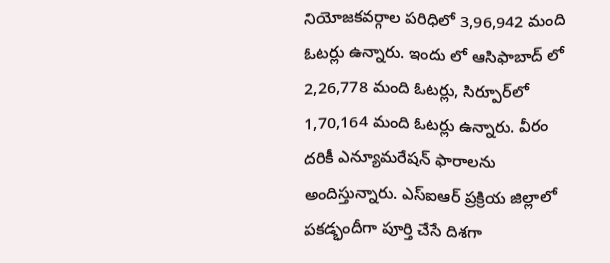నియోజకవర్గాల పరిధిలో 3,96,942 మంది ఓటర్లు ఉన్నారు. ఇందు లో ఆసిఫాబాద్‌ లో 2,26,778 మంది ఓటర్లు, సిర్పూర్‌లో 1,70,164 మంది ఓటర్లు ఉన్నారు. వీరం దరికీ ఎన్యూమరేషన్‌ ఫారాలను అందిస్తున్నారు. ఎస్‌ఐఆర్‌ ప్రక్రియ జిల్లాలో పకడ్భందీగా పూర్తి చేసే దిశగా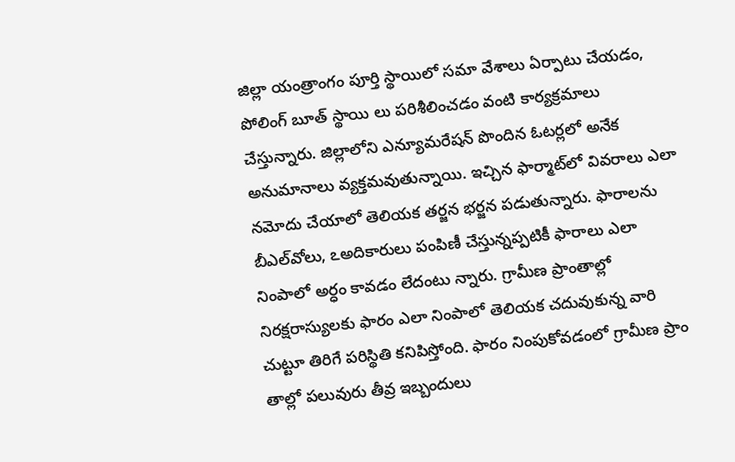జిల్లా యంత్రాంగం పూర్తి స్థాయిలో సమా వేశాలు ఏర్పాటు చేయడం, పోలింగ్‌ బూత్‌ స్థాయి లు పరిశీలించడం వంటి కార్యక్రమాలు చేస్తున్నారు. జిల్లాలోని ఎన్యూమరేషన్‌ పొందిన ఓటర్లలో అనేక అనుమానాలు వ్యక్తమవుతున్నాయి. ఇచ్చిన ఫార్మాట్‌లో వివరాలు ఎలా నమోదు చేయాలో తెలియక తర్జన భర్జన పడుతున్నారు. ఫారాలను బీఎల్‌వోలు, ఽఅదికారులు పంపిణీ చేస్తున్నప్పటికీ ఫారాలు ఎలా నింపాలో అర్ధం కావడం లేదంటు న్నారు. గ్రామీణ ప్రాంతాల్లో నిరక్షరాస్యులకు ఫారం ఎలా నింపాలో తెలియక చదువుకున్న వారి చుట్టూ తిరిగే పరిస్థితి కనిపిస్తోంది. ఫారం నింపుకోవడంలో గ్రామీణ ప్రాం తాల్లో పలువురు తీవ్ర ఇబ్బందులు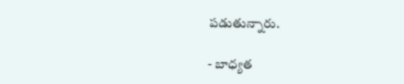పడుతున్నారు.

- బాధ్యత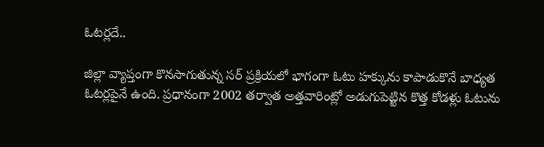ఓటర్లదే..

జిల్లా వ్యాప్తంగా కొనసాగుతున్న సర్‌ ప్రక్రియలో భాగంగా ఓటు హక్కును కాపాడుకొనే బాధ్యత ఓటర్లపైనే ఉంది. ప్రధానంగా 2002 తర్వాత అత్తవారింట్లో అడుగుపెట్టిన కొత్త కోడళ్లు ఓటును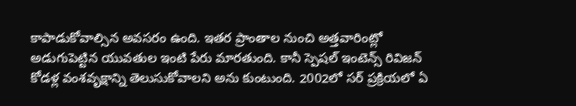కాపాడుకోవాల్సిన అవసరం ఉంది. ఇతర ప్రాంతాల నుంచి అత్తవారింట్లో అడుగుపెట్టిన యువతుల ఇంటి పేరు మారతుంది. కానీ స్పెషల్‌ ఇంటెన్స్‌ రివిజన్‌ కోడళ్ల వంశవృక్షాన్ని తెలుసుకోవాలని అను కుంటుంది. 2002లో సర్‌ ప్రక్రియలో ఏ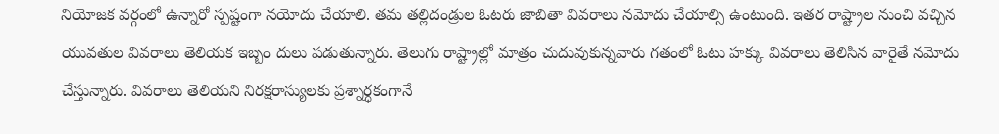నియోజక వర్గంలో ఉన్నారో స్పష్టంగా నయోదు చేయాలి. తమ తల్లిదండ్రుల ఓటరు జాబితా వివరాలు నమోదు చేయాల్సి ఉంటుంది. ఇతర రాష్ట్రాల నుంచి వచ్చిన యువతుల వివరాలు తెలియక ఇబ్బం దులు పడుతున్నారు. తెలుగు రాష్ట్రాల్లో మాత్రం చుదువుకున్నవారు గతంలో ఓటు హక్కు వివరాలు తెలిసిన వారైతే నమోదు చేస్తున్నారు. వివరాలు తెలియని నిరక్షరాస్యులకు ప్రశ్నార్ధకంగానే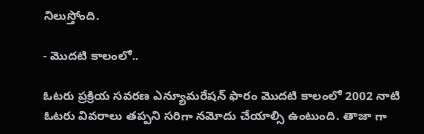నిలుస్తోంది.

- మొదటి కాలంలో..

ఓటరు ప్రక్రియ సవరణ ఎన్యూమరేషన్‌ ఫారం మొదటి కాలంలో 2002 నాటి ఓటరు వివరాలు తప్పని సరిగా నమోదు చేయాల్సి ఉంటుంది. తాజా గా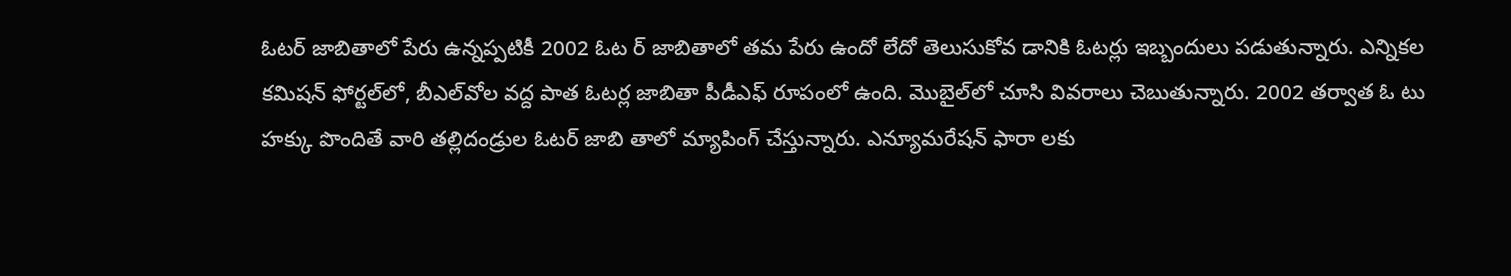ఓటర్‌ జాబితాలో పేరు ఉన్నప్పటికీ 2002 ఓట ర్‌ జాబితాలో తమ పేరు ఉందో లేదో తెలుసుకోవ డానికి ఓటర్లు ఇబ్బందులు పడుతున్నారు. ఎన్నికల కమిషన్‌ ఫోర్టల్‌లో, బీఎల్‌వోల వద్ద పాత ఓటర్ల జాబితా పీడీఎఫ్‌ రూపంలో ఉంది. మొబైల్‌లో చూసి వివరాలు చెబుతున్నారు. 2002 తర్వాత ఓ టు హక్కు పొందితే వారి తల్లిదండ్రుల ఓటర్‌ జాబి తాలో మ్యాపింగ్‌ చేస్తున్నారు. ఎన్యూమరేషన్‌ ఫారా లకు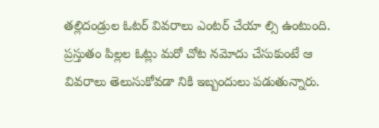తల్లిదండ్రుల ఓటర్‌ వివరాలు ఎంటర్‌ చేయా ల్సి ఉంటుంది. ప్రస్తుతం పిల్లల ఓట్లు మరో చోట నమోదు చేసుకుంటే ఆ వివరాలు తెలుసుకోవడా నికి ఇబ్బందులు పడుతున్నారు.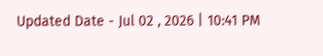Updated Date - Jul 02 , 2026 | 10:41 PM